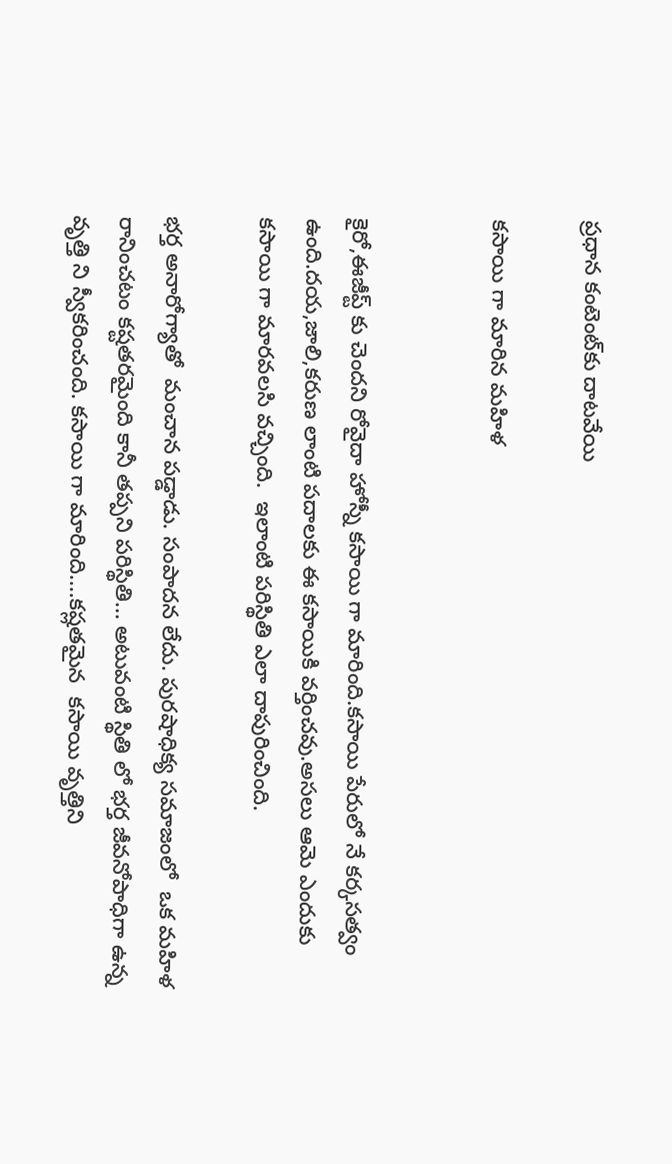ప్రధాన కంటెంట్‌కు దాటవేయి

కసాయి గా మారిన మహిళ


కైరో,ఈజీప్ట్ కు చెందని రోవైదా హోస్నీ కసాయి గా మారింది.కసాయి పేరులో నే కర్కసత్వం ఉంది.దయ,జాలి,కరుణ లాంటి పదాలకు ఈ కసాయికి వర్తించవు.అసలు ఆమె ఎందుకు కసాయి గా మారవలసి వచ్చింది.  ఇలాంటి పరిస్థితి ఎలా దాపురించింది.

భర్త అనారోగ్యాతో  మంచాన పడ్డాడు. సంపాదన లేదు. పురషాధిక్య సమాజంలో  ఒక మహిళ రానించటం కష్టతరమైంది కానీ తప్పని పరిస్థితి... అటువంటి స్థితి లో భర్త జీవనోపాధిగా ఉన్న వృత్తి ని స్వీకరించంది. కసాయి గా మారింది....కష్లతమైన  కసాయి వృత్తిని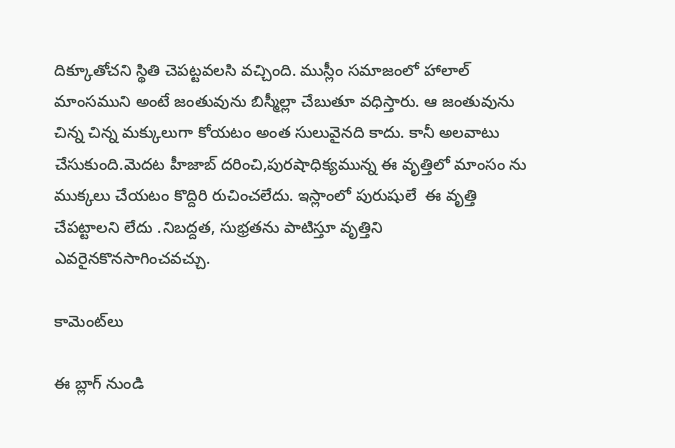దిక్కూతోచని స్థితి చెపట్టవలసి వచ్చింది. ముస్లీం సమాజంలో హాలాల్‌ మాంసముని అంటే జంతువును బిస్మీల్లా చేబుతూ వధిస్తారు. ఆ జంతువును చిన్న చిన్న మక్కులుగా కోయటం అంత సులువైనది కాదు. కానీ అలవాటు చేసుకుంది.మెదట హీజాబ్‌ దరించి,పురషాధిక్యమున్న ఈ వృత్తిలో మాంసం ను ముక్కలు చేయటం కొద్దిరి రుచించలేదు. ఇస్లాంలో పురుషులే  ఈ వృత్తి చేపట్టాలని లేదు .నిబద్దత, సుభ్రతను పాటిస్తూ వృత్తిని ఎవరైనకొనసాగించవచ్చు.

కామెంట్‌లు

ఈ బ్లాగ్ నుండి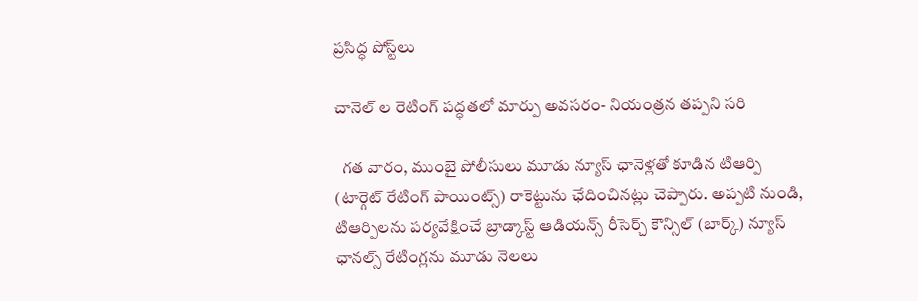ప్రసిద్ధ పోస్ట్‌లు

చానెల్‌ ల రెటింగ్ పద్ధతలో మార్పు అవసరం- నియంత్రన తప్పని సరి

  గత వారం, ముంబై పోలీసులు మూడు న్యూస్ ఛానెళ్లతో కూడిన టిఆర్పి (టార్గెట్ రేటింగ్ పాయింట్స్) రాకెట్టును ఛేదించినట్లు చెప్పారు. అప్పటి నుండి, టిఆర్పిలను పర్యవేక్షించే బ్రాడ్కాస్ట్ ఆడియన్స్ రీసెర్చ్ కౌన్సిల్ (బార్క్) న్యూస్ ఛానల్స్ రేటింగ్లను మూడు నెలలు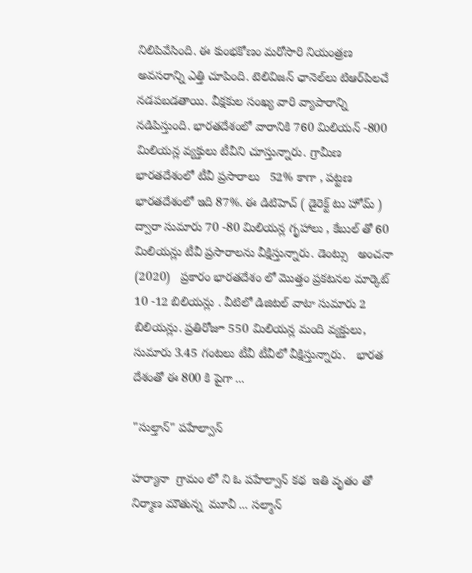నిలిపివేసింది. ఈ కుంభకోణం మరోసారి నియంత్రణ అవసరాన్ని ఎత్తి చూపింది. టెలివిజన్ ఛానెల్‌లు టిఆర్‌పిలచే నడపబడతాయి. వీక్షకుల సంఖ్య వారి వ్యాపారాన్ని నడిపిస్తుంది. భారతదేశంలో వారానికి 760 మిలియన్ -800 మిలియన్ల వ్యక్తులు టీవీని చూస్తున్నారు. గ్రామీణ భారతదేశంలో టీవీ ప్రసారాలు   52% కాగా , పట్టణ భారతదేశంలో ఇది 87%. ఈ డిటిహెచ్ ( డైరెక్ట్ టు హోమ్ ) ద్వారా సుమారు 70 -80 మిలియన్ల గృహాలు , కేబుల్ తో 60 మిలియన్లు టీవీ ప్రసారాలను వీక్షిస్తున్నారు. డెంట్సు   అంచనా (2020)   ప్రకారం భారతదేశం లో మొత్తం ప్రకటనల మార్కెట్ 10 -12 బిలియన్లు . వీటిలో డిజిటల్ వాటా సుమారు 2 బిలియన్లు. ప్రతిరోజూ 550 మిలియన్ల మంది వ్యక్తులు, సుమారు 3.45 గంటలు టీవీ టీవీలో వీక్షిస్తున్నారు.   భారత దేశంతో ఈ 800 కి పైగా ...

"సుల్తాన్" పహేల్వాన్

హర్యానా  గ్రామం లో ని ఓ పహేల్వాన్ కథ  ఇతి వృతం తో నిర్మాణ మౌతున్న  మూవీ ... సల్మాన్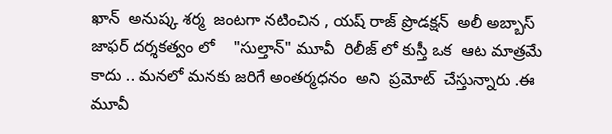ఖాన్  అనుష్క శర్మ  జంటగా నటించిన , యష్ రాజ్ ప్రొడక్షన్  అలీ అబ్బాస్ జాఫర్ దర్శకత్వం లో    "సుల్తాన్" మూవీ  రిలీజ్ లో కుస్తీ ఒక  ఆట మాత్రమే కాదు .. మనలో మనకు జరిగే అంతర్మధనం  అని  ప్రమోట్  చేస్తున్నారు .ఈ మూవీ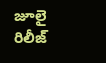జూలై రిలీజ్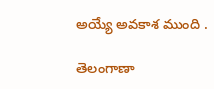అయ్యే అవకాశ ముంది .

తెలంగాణా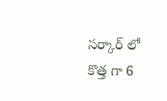సర్కార్ లో కొత్త గా 6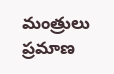మంత్రులు ప్రమాణ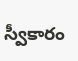స్వీకారం